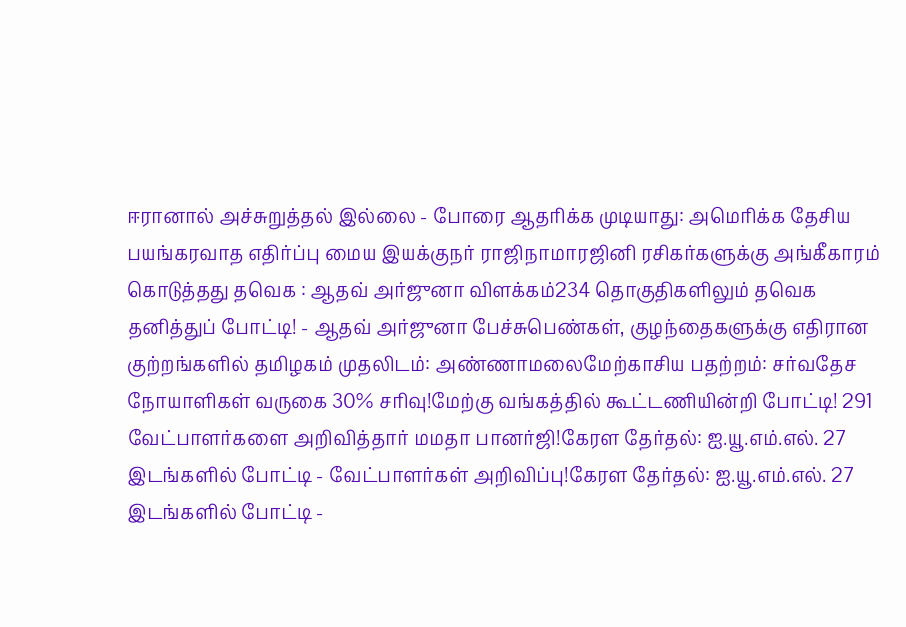ஈரானால் அச்சுறுத்தல் இல்லை - போரை ஆதரிக்க முடியாது: அமெரிக்க தேசிய பயங்கரவாத எதிர்ப்பு மைய இயக்குநர் ராஜிநாமாரஜினி ரசிகர்களுக்கு அங்கீகாரம் கொடுத்தது தவெக : ஆதவ் அர்ஜுனா விளக்கம்234 தொகுதிகளிலும் தவெக தனித்துப் போட்டி! - ஆதவ் அர்ஜுனா பேச்சுபெண்கள், குழந்தைகளுக்கு எதிரான குற்றங்களில் தமிழகம் முதலிடம்: அண்ணாமலைமேற்காசிய பதற்றம்: சர்வதேச நோயாளிகள் வருகை 30% சரிவு!மேற்கு வங்கத்தில் கூட்டணியின்றி போட்டி! 291 வேட்பாளர்களை அறிவித்தார் மமதா பானர்ஜி!கேரள தேர்தல்: ஐ.யூ.எம்.எல். 27 இடங்களில் போட்டி - வேட்பாளர்கள் அறிவிப்பு!கேரள தேர்தல்: ஐ.யூ.எம்.எல். 27 இடங்களில் போட்டி -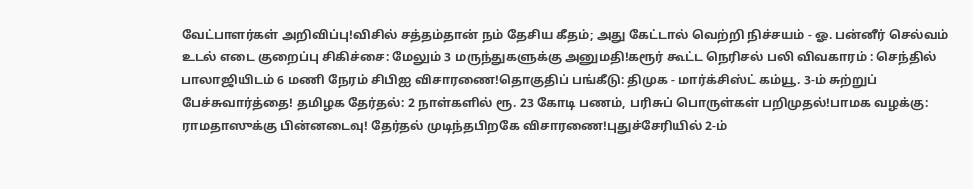வேட்பாளர்கள் அறிவிப்பு!விசில் சத்தம்தான் நம் தேசிய கீதம்; அது கேட்டால் வெற்றி நிச்சயம் - ஓ. பன்னீர் செல்வம் உடல் எடை குறைப்பு சிகிச்சை: மேலும் 3 மருந்துகளுக்கு அனுமதி!கரூர் கூட்ட நெரிசல் பலி விவகாரம் : செந்தில் பாலாஜியிடம் 6 மணி நேரம் சிபிஐ விசாரணை!தொகுதிப் பங்கீடு: திமுக - மார்க்சிஸ்ட் கம்யூ. 3-ம் சுற்றுப் பேச்சுவார்த்தை! தமிழக தேர்தல்: 2 நாள்களில் ரூ. 23 கோடி பணம், பரிசுப் பொருள்கள் பறிமுதல்!பாமக வழக்கு: ராமதாஸுக்கு பின்னடைவு! தேர்தல் முடிந்தபிறகே விசாரணை!புதுச்சேரியில் 2-ம்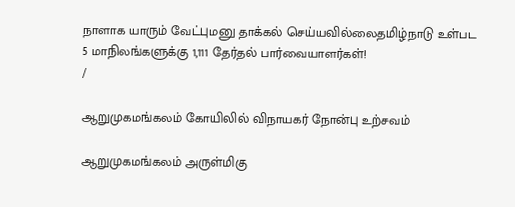நாளாக யாரும் வேட்புமனு தாக்கல் செய்யவில்லைதமிழ்நாடு உள்பட 5 மாநிலங்களுக்கு 1,111 தேர்தல் பார்வையாளர்கள்!
/

ஆறுமுகமங்கலம் கோயிலில் விநாயகர் நோன்பு உற்சவம்

ஆறுமுகமங்கலம் அருள்மிகு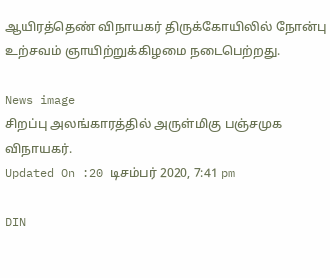ஆயிரத்தெண் விநாயகர் திருக்கோயிலில் நோன்பு உற்சவம் ஞாயிற்றுக்கிழமை நடைபெற்றது.

News image
சிறப்பு அலங்காரத்தில் அருள்மிகு பஞ்சமுக விநாயகர்.
Updated On :20 டிசம்பர் 2020, 7:41 pm

DIN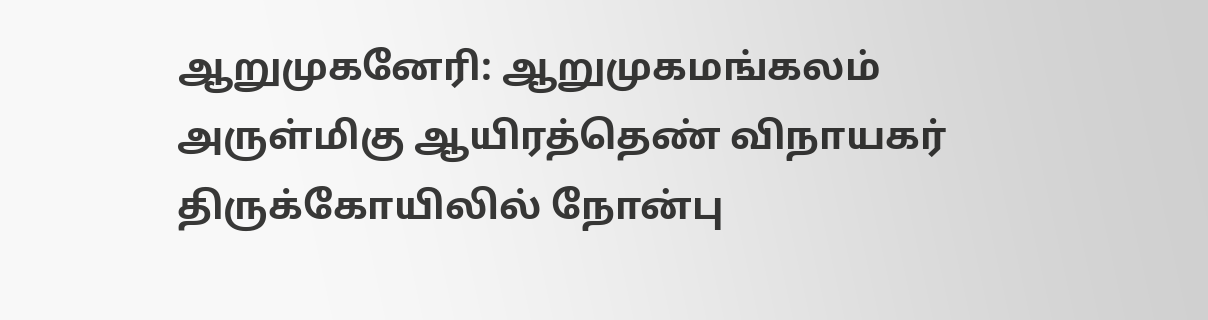ஆறுமுகனேரி: ஆறுமுகமங்கலம் அருள்மிகு ஆயிரத்தெண் விநாயகர் திருக்கோயிலில் நோன்பு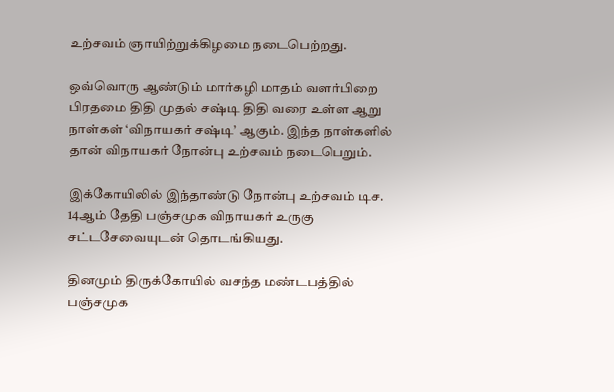உற்சவம் ஞாயிற்றுக்கிழமை நடைபெற்றது.

ஒவ்வொரு ஆண்டும் மார்கழி மாதம் வளர்பிறை பிரதமை திதி முதல் சஷ்டி திதி வரை உள்ள ஆறு நாள்கள் ‘விநாயகர் சஷ்டி’ ஆகும். இந்த நாள்களில் தான் விநாயகர் நோன்பு உற்சவம் நடைபெறும்.

இக்கோயிலில் இந்தாண்டு நோன்பு உற்சவம் டிச. 14ஆம் தேதி பஞ்சமுக விநாயகர் உருகு சட்டசேவையுடன் தொடங்கியது.

தினமும் திருக்கோயில் வசந்த மண்டபத்தில் பஞ்சமுக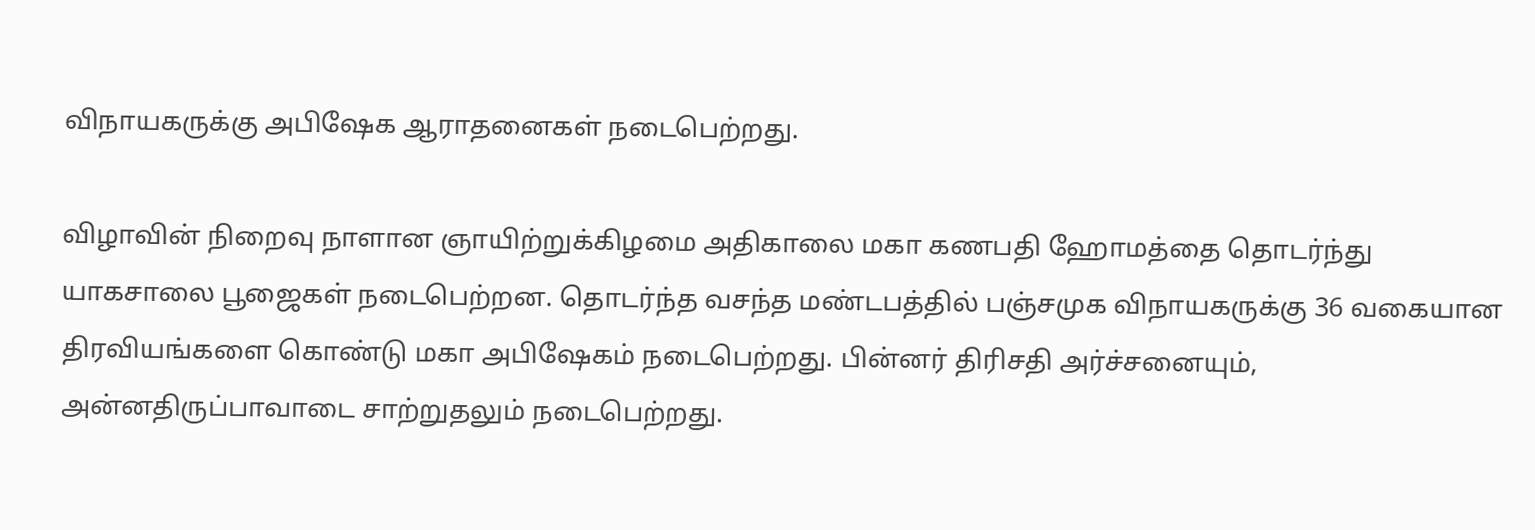விநாயகருக்கு அபிஷேக ஆராதனைகள் நடைபெற்றது.

விழாவின் நிறைவு நாளான ஞாயிற்றுக்கிழமை அதிகாலை மகா கணபதி ஹோமத்தை தொடர்ந்து யாகசாலை பூஜைகள் நடைபெற்றன. தொடர்ந்த வசந்த மண்டபத்தில் பஞ்சமுக விநாயகருக்கு 36 வகையான திரவியங்களை கொண்டு மகா அபிஷேகம் நடைபெற்றது. பின்னர் திரிசதி அர்ச்சனையும், அன்னதிருப்பாவாடை சாற்றுதலும் நடைபெற்றது.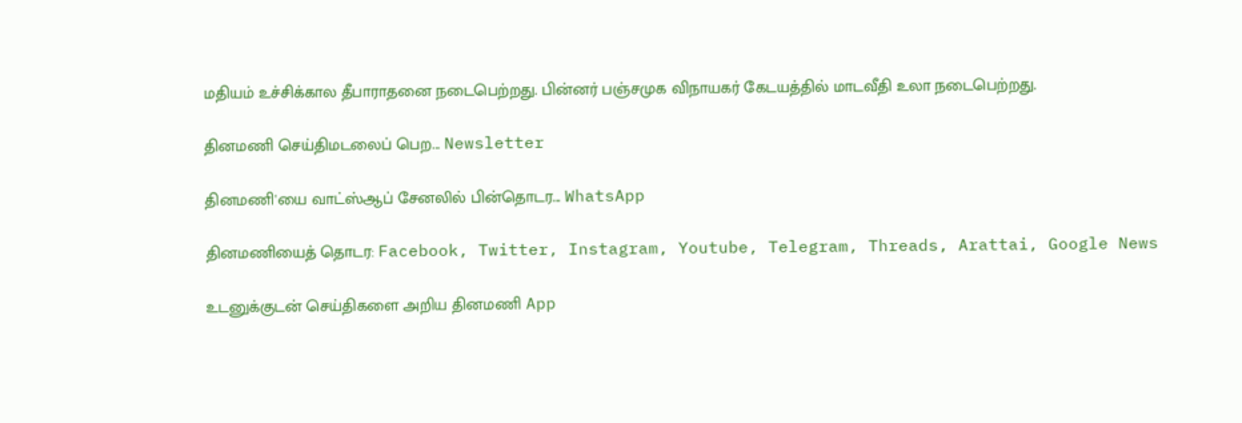மதியம் உச்சிக்கால தீபாராதனை நடைபெற்றது. பின்னர் பஞ்சமுக விநாயகர் கேடயத்தில் மாடவீதி உலா நடைபெற்றது.

தினமணி செய்திமடலைப் பெற... Newsletter

தினமணி'யை வாட்ஸ்ஆப் சேனலில் பின்தொடர... WhatsApp

தினமணியைத் தொடர: Facebook, Twitter, Instagram, Youtube, Telegram, Threads, Arattai, Google News

உடனுக்குடன் செய்திகளை அறிய தினமணி App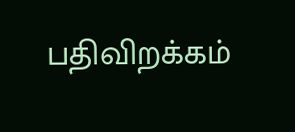பதிவிறக்கம்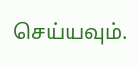செய்யவும்.